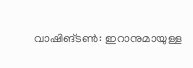വാഷിങ്ടൺ: ഇറാനുമായുള്ള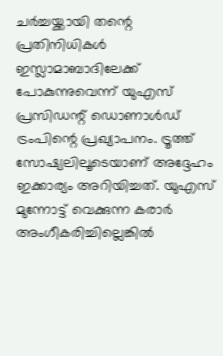ചർച്ചയ്ക്കായി തന്റെ പ്രതിനിധികൾ ഇസ്ലാമാബാദിലേക്ക് പോകുന്നുവെന്ന് യുഎസ് പ്രസിഡന്റ് ഡൊണാൾഡ് ട്രംപിന്റെ പ്രഖ്യാപനം. ട്രൂത്ത് സോഷ്യലിലൂടെയാണ് അദ്ദേഹം ഇക്കാര്യം അറിയിച്ചത്. യുഎസ് മുന്നോട്ട് വെക്കുന്ന കരാർ അംഗീകരിച്ചില്ലെങ്കിൽ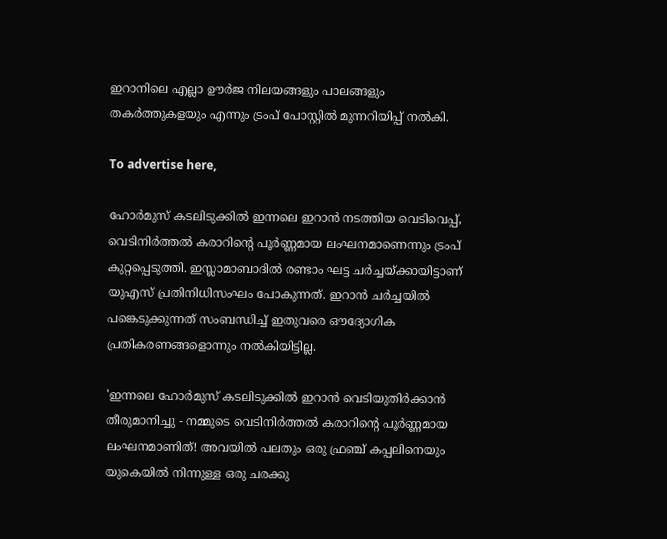ഇറാനിലെ എല്ലാ ഊർജ നിലയങ്ങളും പാലങ്ങളും തകർത്തുകളയും എന്നും ട്രംപ് പോസ്റ്റിൽ മുന്നറിയിപ്പ് നൽകി.

To advertise here,

ഹോർമുസ് കടലിടുക്കിൽ ഇന്നലെ ഇറാൻ നടത്തിയ വെടിവെപ്പ്, വെടിനിർത്തൽ കരാറിന്റെ പൂർണ്ണമായ ലംഘനമാണെന്നും ട്രംപ് കുറ്റപ്പെടുത്തി. ഇസ്ലാമാബാദിൽ രണ്ടാം ഘട്ട ചർച്ചയ്ക്കായിട്ടാണ് യുഎസ് പ്രതിനിധിസംഘം പോകുന്നത്. ഇറാൻ ചർച്ചയിൽ പങ്കെടുക്കുന്നത് സംബന്ധിച്ച് ഇതുവരെ ഔദ്യോഗിക പ്രതികരണങ്ങളൊന്നും നൽകിയിട്ടില്ല.

'ഇന്നലെ ഹോർമുസ് കടലിടുക്കിൽ ഇറാൻ വെടിയുതിർക്കാൻ തീരുമാനിച്ചു - നമ്മുടെ വെടിനിർത്തൽ കരാറിന്റെ പൂർണ്ണമായ ലംഘനമാണിത്! അവയിൽ പലതും ഒരു ഫ്രഞ്ച് കപ്പലിനെയും യുകെയിൽ നിന്നുള്ള ഒരു ചരക്കു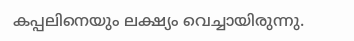കപ്പലിനെയും ലക്ഷ്യം വെച്ചായിരുന്നു.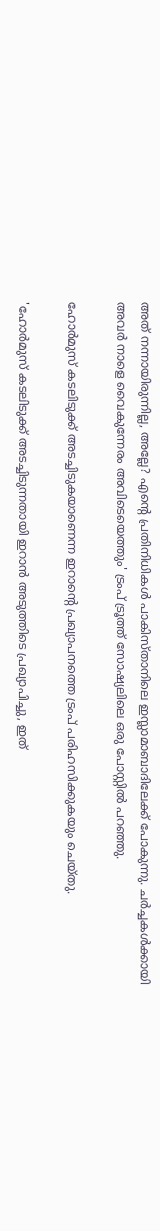അത് നന്നായിരുന്നില്ല, അല്ലേ? എന്റെ പ്രതിനിധികൾ പാകിസ്താനിലെ ഇസ്ലാമാബാദിലേക്ക് പോകുന്നു. ചർച്ചകൾക്കായി അവർ നാളെ വൈകുന്നേരം അവിടെയെത്തും' ട്രംപ് ട്രൂത്ത് സോഷ്യലിലെ ഒരു പോസ്റ്റിൽ പറഞ്ഞു.

ഹോർമുസ് കടലിടുക്ക് അടച്ചിടുകയാണെന്ന ഇറാന്റെ പ്രഖ്യാപനത്തെ ട്രംപ് പരിഹസിക്കുകയും ചെയ്തു.

'ഹോർമുസ് കടലിടുക്ക് അടച്ചിടുന്നതായി ഇറാൻ അടുത്തിടെ പ്രഖ്യാപിച്ചു, ഇത്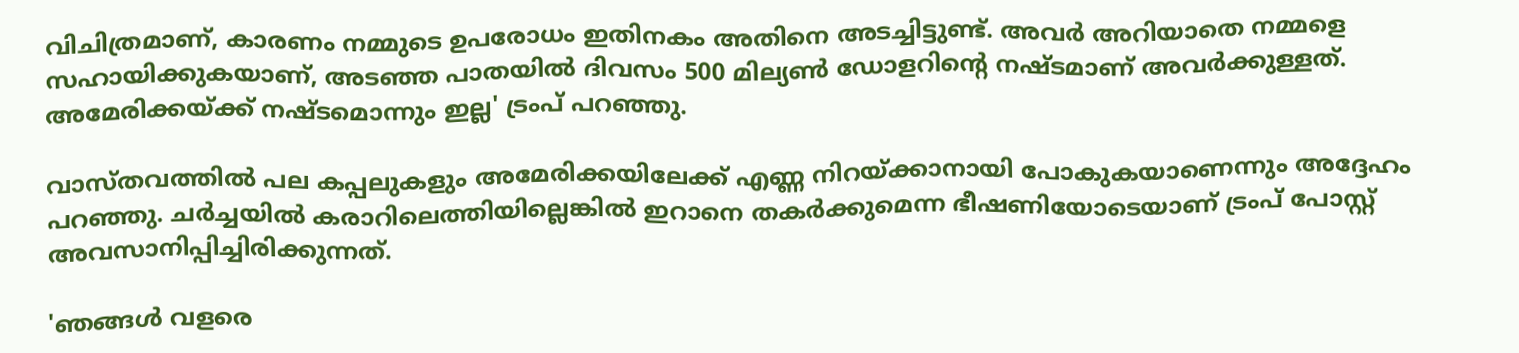വിചിത്രമാണ്, കാരണം നമ്മുടെ ഉപരോധം ഇതിനകം അതിനെ അടച്ചിട്ടുണ്ട്. അവർ അറിയാതെ നമ്മളെ സഹായിക്കുകയാണ്, അടഞ്ഞ പാതയിൽ ദിവസം 500 മില്യൺ ഡോളറിന്റെ നഷ്ടമാണ് അവർക്കുള്ളത്. അമേരിക്കയ്ക്ക് നഷ്ടമൊന്നും ഇല്ല' ട്രംപ് പറഞ്ഞു.

വാസ്തവത്തിൽ പല കപ്പലുകളും അമേരിക്കയിലേക്ക് എണ്ണ നിറയ്ക്കാനായി പോകുകയാണെന്നും അദ്ദേഹം പറഞ്ഞു. ചർച്ചയിൽ കരാറിലെത്തിയില്ലെങ്കിൽ ഇറാനെ തകർക്കുമെന്ന ഭീഷണിയോടെയാണ് ട്രംപ് പോസ്റ്റ് അവസാനിപ്പിച്ചിരിക്കുന്നത്.

'ഞങ്ങൾ വളരെ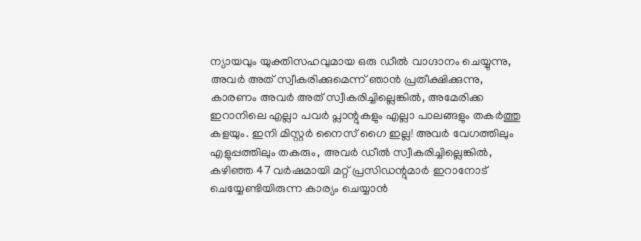ന്യായവും യുക്തിസഹവുമായ ഒരു ഡീൽ വാഗ്ദാനം ചെയ്യുന്നു, അവർ അത് സ്വീകരിക്കുമെന്ന് ഞാൻ പ്രതീക്ഷിക്കുന്നു, കാരണം അവർ അത് സ്വീകരിച്ചില്ലെങ്കിൽ, അമേരിക്ക ഇറാനിലെ എല്ലാ പവർ പ്ലാന്റുകളും എല്ലാ പാലങ്ങളും തകർത്തു കളയും. ഇനി മിസ്റ്റർ നൈസ് ഗൈ ഇല്ല! അവർ വേഗത്തിലും എളുപ്പത്തിലും തകരും, അവർ ഡീൽ സ്വീകരിച്ചില്ലെങ്കിൽ, കഴിഞ്ഞ 47 വർഷമായി മറ്റ് പ്രസിഡന്റുമാർ ഇറാനോട് ചെയ്യേണ്ടിയിരുന്ന കാര്യം ചെയ്യാൻ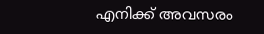എനിക്ക് അവസരം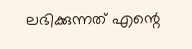ലഭിക്കുന്നത് എന്റെ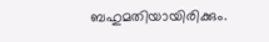ബഹുമതിയായിരിക്കും.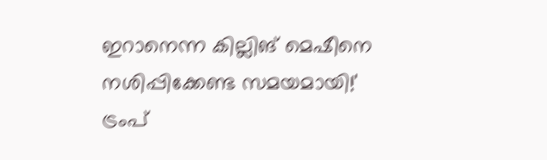ഇറാനെന്ന കില്ലിങ് മെഷീനെ നശിപ്പിക്കേണ്ട സമയമായി!' ട്രംപ്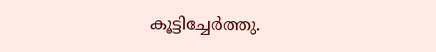കൂട്ടിച്ചേർത്തു.